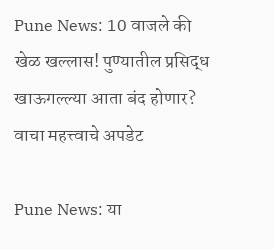Pune News: 10 वाजले की खेळ खल्लास! पुण्यातील प्रसिद्ध खाऊगल्ल्या आता बंद होणार? वाचा महत्त्वाचे अपडेट

Pune News: या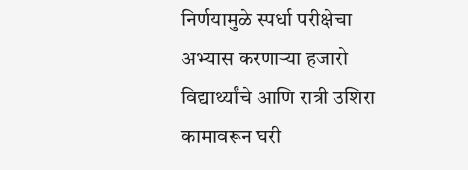निर्णयामुळे स्पर्धा परीक्षेचा अभ्यास करणाऱ्या हजारो विद्यार्थ्यांचे आणि रात्री उशिरा कामावरून घरी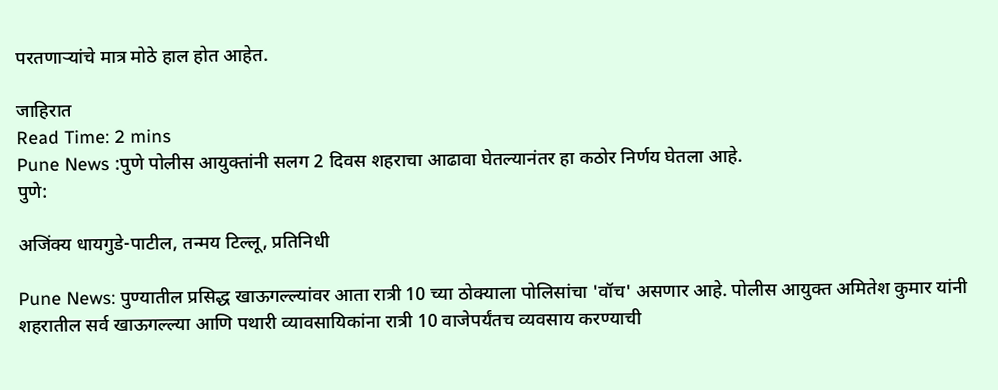परतणाऱ्यांचे मात्र मोठे हाल होत आहेत.

जाहिरात
Read Time: 2 mins
Pune News :पुणे पोलीस आयुक्तांनी सलग 2 दिवस शहराचा आढावा घेतल्यानंतर हा कठोर निर्णय घेतला आहे.
पुणे:

अजिंक्य धायगुडे-पाटील, तन्मय टिल्लू, प्रतिनिधी

Pune News: पुण्यातील प्रसिद्ध खाऊगल्ल्यांवर आता रात्री 10 च्या ठोक्याला पोलिसांचा 'वॉच' असणार आहे. पोलीस आयुक्त अमितेश कुमार यांनी शहरातील सर्व खाऊगल्ल्या आणि पथारी व्यावसायिकांना रात्री 10 वाजेपर्यंतच व्यवसाय करण्याची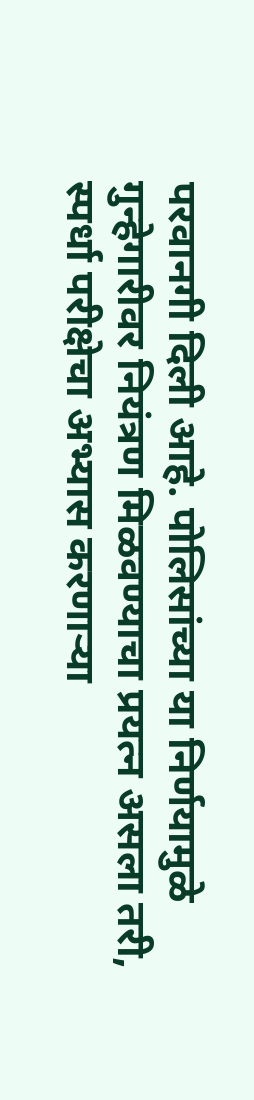परवानगी दिली आहे. पोलिसांच्या या निर्णयामुळे गुन्हेगारीवर नियंत्रण मिळवण्याचा प्रयत्न असला तरी, स्पर्धा परीक्षेचा अभ्यास करणाऱ्या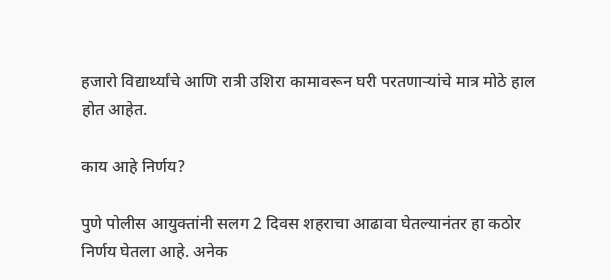हजारो विद्यार्थ्यांचे आणि रात्री उशिरा कामावरून घरी परतणाऱ्यांचे मात्र मोठे हाल होत आहेत.

काय आहे निर्णय?

पुणे पोलीस आयुक्तांनी सलग 2 दिवस शहराचा आढावा घेतल्यानंतर हा कठोर निर्णय घेतला आहे. अनेक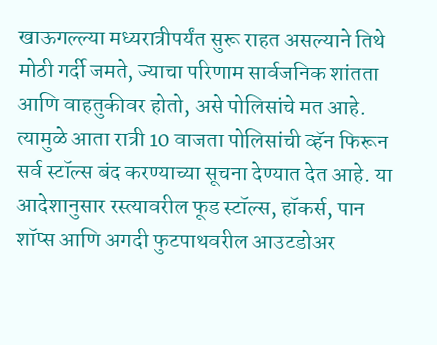खाऊगल्ल्या मध्यरात्रीपर्यंत सुरू राहत असल्याने तिथे मोठी गर्दी जमते, ज्याचा परिणाम सार्वजनिक शांतता आणि वाहतुकीवर होतो, असे पोलिसांचे मत आहे. त्यामुळे आता रात्री 10 वाजता पोलिसांची व्हॅन फिरून सर्व स्टॉल्स बंद करण्याच्या सूचना देण्यात देत आहे. या आदेशानुसार रस्त्यावरील फूड स्टॉल्स, हॉकर्स, पान शॉप्स आणि अगदी फुटपाथवरील आउटडोअर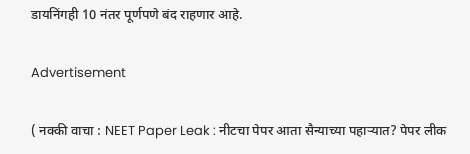डायनिंगही 10 नंतर पूर्णपणे बंद राहणार आहे.

Advertisement

( नक्की वाचा : NEET Paper Leak : नीटचा पेपर आता सैन्याच्या पहाऱ्यात? पेपर लीक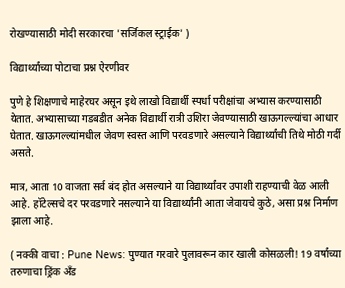रोखण्यासाठी मोदी सरकारचा 'सर्जिकल स्ट्राईक' )

विद्यार्थ्यांच्या पोटाचा प्रश्न ऐरणीवर

पुणे हे शिक्षणाचे माहेरघर असून इथे लाखो विद्यार्थी स्पर्धा परीक्षांचा अभ्यास करण्यासाठी येतात. अभ्यासाच्या गडबडीत अनेक विद्यार्थी रात्री उशिरा जेवण्यासाठी खाऊगल्ल्यांचा आधार घेतात. खाऊगल्ल्यांमधील जेवण स्वस्त आणि परवडणारे असल्याने विद्यार्थ्यांची तिथे मोठी गर्दी असते.

मात्र, आता 10 वाजता सर्व बंद होत असल्याने या विद्यार्थ्यांवर उपाशी राहण्याची वेळ आली आहे. हॉटेल्सचे दर परवडणारे नसल्याने या विद्यार्थ्यांनी आता जेवायचे कुठे, असा प्रश्न निर्माण झाला आहे.

( नक्की वाचा : Pune News: पुण्यात गरवारे पुलावरून कार खाली कोसळली! 19 वर्षांच्या तरुणाचा ड्रिंक अँड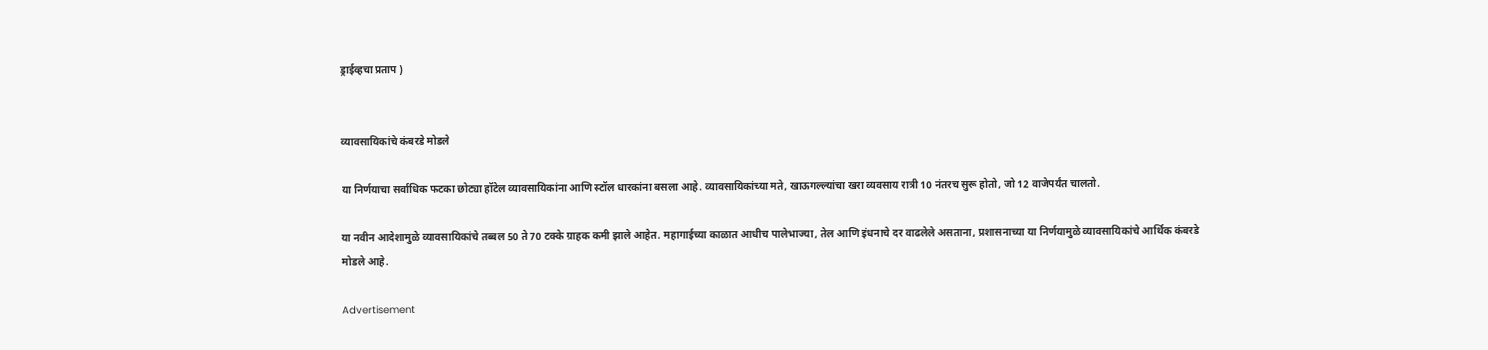ड्राईव्हचा प्रताप )


व्यावसायिकांचे कंबरडे मोडले

या निर्णयाचा सर्वाधिक फटका छोट्या हॉटेल व्यावसायिकांना आणि स्टॉल धारकांना बसला आहे. व्यावसायिकांच्या मते, खाऊगल्ल्यांचा खरा व्यवसाय रात्री 10 नंतरच सुरू होतो, जो 12 वाजेपर्यंत चालतो.

या नवीन आदेशामुळे व्यावसायिकांचे तब्बल 50 ते 70 टक्के ग्राहक कमी झाले आहेत. महागाईच्या काळात आधीच पालेभाज्या, तेल आणि इंधनाचे दर वाढलेले असताना, प्रशासनाच्या या निर्णयामुळे व्यावसायिकांचे आर्थिक कंबरडे मोडले आहे.

Advertisement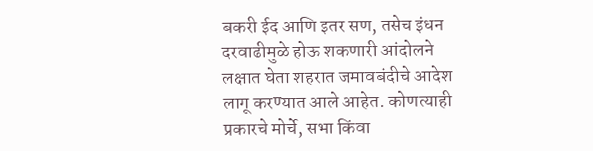बकरी ईद आणि इतर सण, तसेच इंधन दरवाढीमुळे होऊ शकणारी आंदोलने लक्षात घेता शहरात जमावबंदीचे आदेश लागू करण्यात आले आहेत. कोणत्याही प्रकारचे मोर्चे, सभा किंवा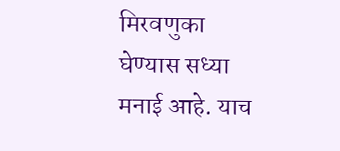मिरवणुका घेण्यास सध्या मनाई आहे. याच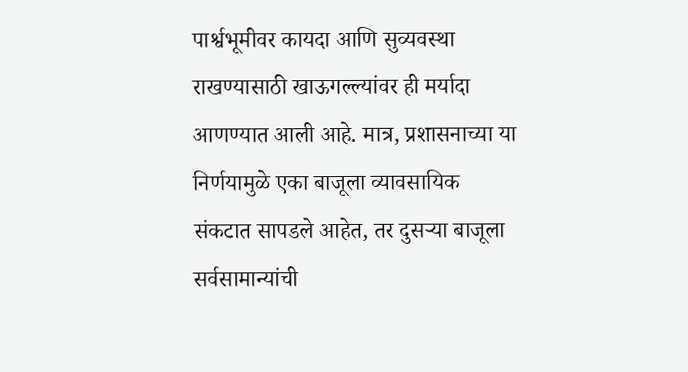पार्श्वभूमीवर कायदा आणि सुव्यवस्था राखण्यासाठी खाऊगल्ल्यांवर ही मर्यादा आणण्यात आली आहे. मात्र, प्रशासनाच्या या निर्णयामुळे एका बाजूला व्यावसायिक संकटात सापडले आहेत, तर दुसऱ्या बाजूला सर्वसामान्यांची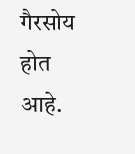गैरसोय होत आहे.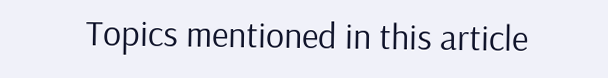Topics mentioned in this article